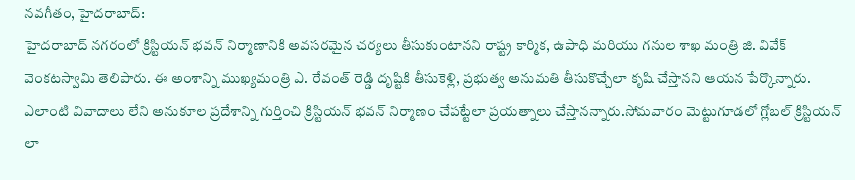నవగీతం, హైదరాబాద్:
హైదరాబాద్ నగరంలో క్రిస్టియన్ భవన్ నిర్మాణానికి అవసరమైన చర్యలు తీసుకుంటానని రాష్ట్ర కార్మిక, ఉపాధి మరియు గనుల శాఖ మంత్రి జి. వివేక్ వెంకటస్వామి తెలిపారు. ఈ అంశాన్ని ముఖ్యమంత్రి ఎ. రేవంత్ రెడ్డి దృష్టికి తీసుకెళ్లి, ప్రభుత్వ అనుమతి తీసుకొచ్చేలా కృషి చేస్తానని ఆయన పేర్కొన్నారు. ఎలాంటి వివాదాలు లేని అనుకూల ప్రదేశాన్ని గుర్తించి క్రిస్టియన్ భవన్ నిర్మాణం చేపట్టేలా ప్రయత్నాలు చేస్తానన్నారు.సోమవారం మెట్టుగూడలో గ్లోబల్ క్రిస్టియన్ లా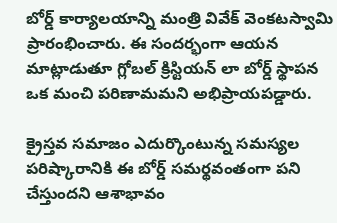బోర్డ్ కార్యాలయాన్ని మంత్రి వివేక్ వెంకటస్వామి ప్రారంభించారు. ఈ సందర్భంగా ఆయన మాట్లాడుతూ గ్లోబల్ క్రిస్టియన్ లా బోర్డ్ స్థాపన ఒక మంచి పరిణామమని అభిప్రాయపడ్డారు.

క్రైస్తవ సమాజం ఎదుర్కొంటున్న సమస్యల పరిష్కారానికి ఈ బోర్డ్ సమర్థవంతంగా పని చేస్తుందని ఆశాభావం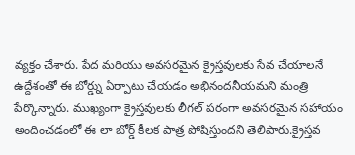వ్యక్తం చేశారు. పేద మరియు అవసరమైన క్రైస్తవులకు సేవ చేయాలనే ఉద్దేశంతో ఈ బోర్డ్ను ఏర్పాటు చేయడం అభినందనీయమని మంత్రి పేర్కొన్నారు. ముఖ్యంగా క్రైస్తవులకు లీగల్ పరంగా అవసరమైన సహాయం అందించడంలో ఈ లా బోర్డ్ కీలక పాత్ర పోషిస్తుందని తెలిపారు.క్రైస్తవ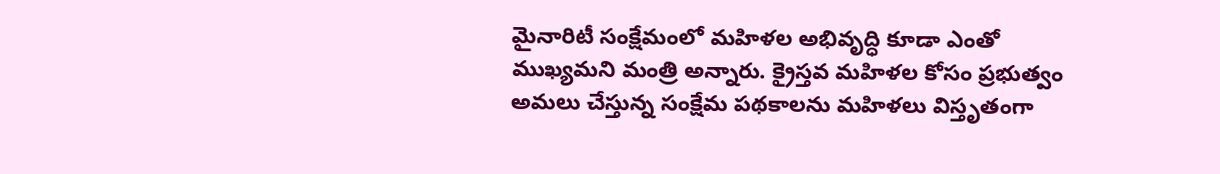మైనారిటీ సంక్షేమంలో మహిళల అభివృద్ధి కూడా ఎంతో ముఖ్యమని మంత్రి అన్నారు. క్రైస్తవ మహిళల కోసం ప్రభుత్వం అమలు చేస్తున్న సంక్షేమ పథకాలను మహిళలు విస్తృతంగా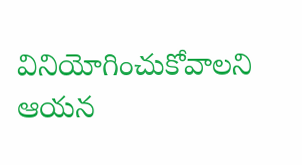వినియోగించుకోవాలని ఆయన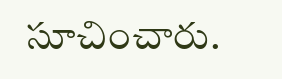సూచించారు.